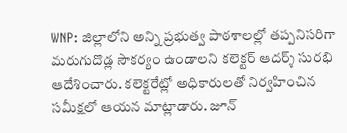WNP: జిల్లాలోని అన్ని ప్రభుత్వ పాఠశాలల్లో తప్పనిసరిగా మరుగుదొడ్ల సౌకర్యం ఉండాలని కలెక్టర్ ఆదర్శ్ సురభి ఆదేశించారు. కలెక్టరేట్లో అధికారులతో నిర్వహించిన సమీక్షలో ఆయన మాట్లాడారు. జూన్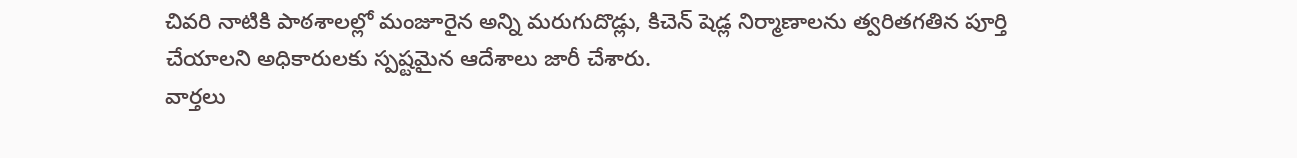చివరి నాటికి పాఠశాలల్లో మంజూరైన అన్ని మరుగుదొడ్లు, కిచెన్ షెడ్ల నిర్మాణాలను త్వరితగతిన పూర్తి చేయాలని అధికారులకు స్పష్టమైన ఆదేశాలు జారీ చేశారు.
వార్తలు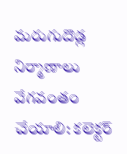మరుగుదొడ్ల నిర్మాణాలు వేగవంతం చేయాలి: కలెక్టర్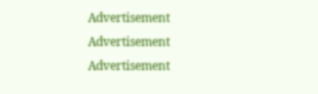Advertisement
Advertisement
Advertisement